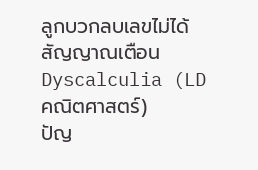ลูกบวกลบเลขไม่ได้ สัญญาณเตือน Dyscalculia (LD คณิตศาสตร์)
ปัญ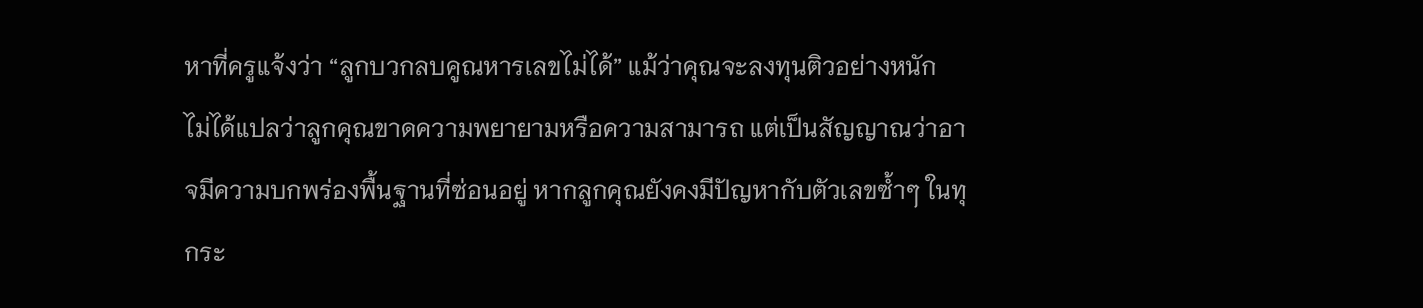หาที่ครูแจ้งว่า “ลูกบวกลบคูณหารเลขไม่ได้” แม้ว่าคุณจะลงทุนติวอย่างหนัก ไม่ได้แปลว่าลูกคุณขาดความพยายามหรือความสามารถ แต่เป็นสัญญาณว่าอาจมีความบกพร่องพื้นฐานที่ซ่อนอยู่ หากลูกคุณยังคงมีปัญหากับตัวเลขซ้ำๆ ในทุกระ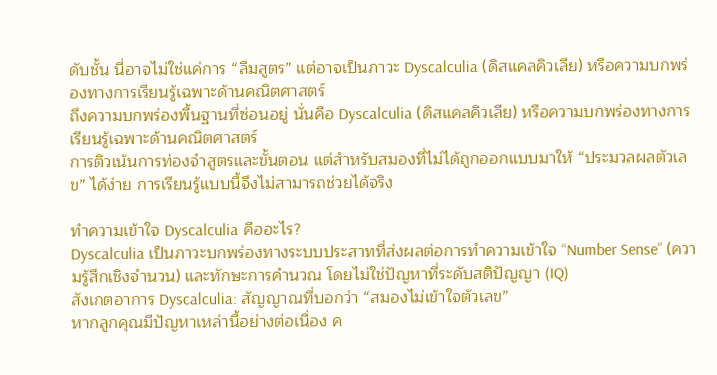ดับชั้น นี่อาจไม่ใช่แค่การ “ลืมสูตร” แต่อาจเป็นภาวะ Dyscalculia (ดิสแคลคิวเลีย) หรือความบกพร่องทางการเรียนรู้เฉพาะด้านคณิตศาสตร์
ถึงความบกพร่องพื้นฐานที่ซ่อนอยู่ นั่นคือ Dyscalculia (ดิสแคลคิวเลีย) หรือความบกพร่องทางการเรียนรู้เฉพาะด้านคณิตศาสตร์
การติวเน้นการท่องจำสูตรและขั้นตอน แต่สำหรับสมองที่ไม่ได้ถูกออกแบบมาให้ “ประมวลผลตัวเลข” ได้ง่าย การเรียนรู้แบบนี้จึงไม่สามารถช่วยได้จริง

ทำความเข้าใจ Dyscalculia คืออะไร?
Dyscalculia เป็นภาวะบกพร่องทางระบบประสาทที่ส่งผลต่อการทำความเข้าใจ “Number Sense” (ความรู้สึกเชิงจำนวน) และทักษะการคำนวณ โดยไม่ใช่ปัญหาที่ระดับสติปัญญา (IQ)
สังเกตอาการ Dyscalculia: สัญญาณที่บอกว่า “สมองไม่เข้าใจตัวเลข”
หากลูกคุณมีปัญหาเหล่านี้อย่างต่อเนื่อง ค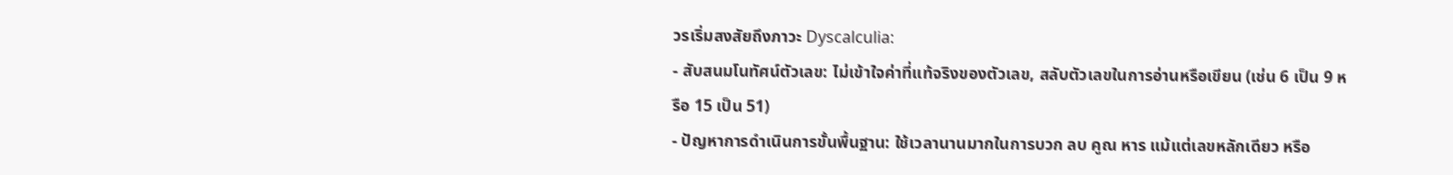วรเริ่มสงสัยถึงภาวะ Dyscalculia:
- สับสนมโนทัศน์ตัวเลข: ไม่เข้าใจค่าที่แท้จริงของตัวเลข, สลับตัวเลขในการอ่านหรือเขียน (เช่น 6 เป็น 9 หรือ 15 เป็น 51)
- ปัญหาการดำเนินการขั้นพื้นฐาน: ใช้เวลานานมากในการบวก ลบ คูณ หาร แม้แต่เลขหลักเดียว หรือ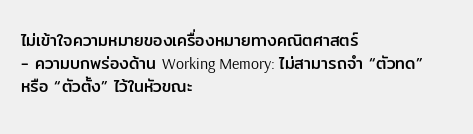ไม่เข้าใจความหมายของเครื่องหมายทางคณิตศาสตร์
- ความบกพร่องด้าน Working Memory: ไม่สามารถจำ “ตัวทด” หรือ “ตัวตั้ง” ไว้ในหัวขณะ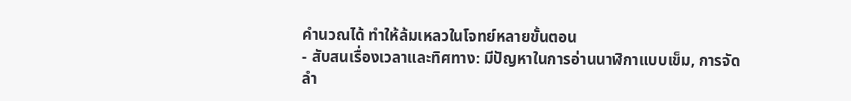คำนวณได้ ทำให้ล้มเหลวในโจทย์หลายขั้นตอน
- สับสนเรื่องเวลาและทิศทาง: มีปัญหาในการอ่านนาฬิกาแบบเข็ม, การจัดลำ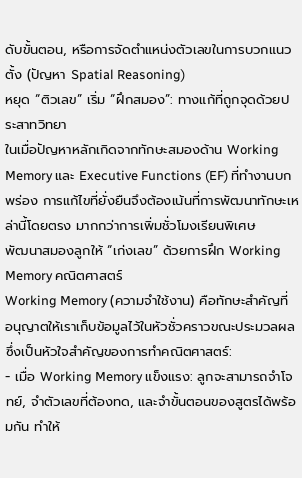ดับขั้นตอน, หรือการจัดตำแหน่งตัวเลขในการบวกแนวตั้ง (ปัญหา Spatial Reasoning)
หยุด “ติวเลข” เริ่ม “ฝึกสมอง”: ทางแก้ที่ถูกจุดด้วยประสาทวิทยา
ในเมื่อปัญหาหลักเกิดจากทักษะสมองด้าน Working Memory และ Executive Functions (EF) ที่ทำงานบกพร่อง การแก้ไขที่ยั่งยืนจึงต้องเน้นที่การพัฒนาทักษะเหล่านี้โดยตรง มากกว่าการเพิ่มชั่วโมงเรียนพิเศษ
พัฒนาสมองลูกให้ “เก่งเลข” ด้วยการฝึก Working Memory คณิตศาสตร์
Working Memory (ความจำใช้งาน) คือทักษะสำคัญที่อนุญาตให้เราเก็บข้อมูลไว้ในหัวชั่วคราวขณะประมวลผล ซึ่งเป็นหัวใจสำคัญของการทำคณิตศาสตร์:
- เมื่อ Working Memory แข็งแรง: ลูกจะสามารถจำโจทย์, จำตัวเลขที่ต้องทด, และจำขั้นตอนของสูตรได้พร้อมกัน ทำให้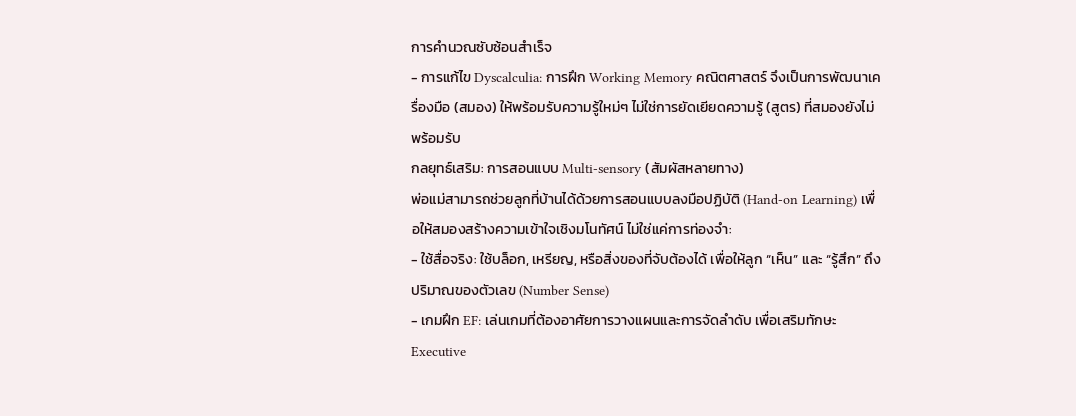การคำนวณซับซ้อนสำเร็จ
- การแก้ไข Dyscalculia: การฝึก Working Memory คณิตศาสตร์ จึงเป็นการพัฒนาเครื่องมือ (สมอง) ให้พร้อมรับความรู้ใหม่ๆ ไม่ใช่การยัดเยียดความรู้ (สูตร) ที่สมองยังไม่พร้อมรับ
กลยุทธ์เสริม: การสอนแบบ Multi-sensory (สัมผัสหลายทาง)
พ่อแม่สามารถช่วยลูกที่บ้านได้ด้วยการสอนแบบลงมือปฏิบัติ (Hand-on Learning) เพื่อให้สมองสร้างความเข้าใจเชิงมโนทัศน์ ไม่ใช่แค่การท่องจำ:
- ใช้สื่อจริง: ใช้บล็อก, เหรียญ, หรือสิ่งของที่จับต้องได้ เพื่อให้ลูก “เห็น” และ “รู้สึก” ถึงปริมาณของตัวเลข (Number Sense)
- เกมฝึก EF: เล่นเกมที่ต้องอาศัยการวางแผนและการจัดลำดับ เพื่อเสริมทักษะ Executive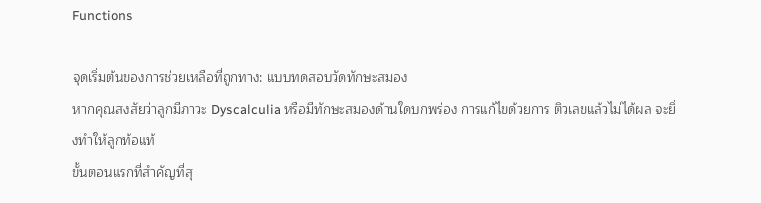Functions

จุดเริ่มต้นของการช่วยเหลือที่ถูกทาง: แบบทดสอบวัดทักษะสมอง
หากคุณสงสัยว่าลูกมีภาวะ Dyscalculia หรือมีทักษะสมองด้านใดบกพร่อง การแก้ไขด้วยการ ติวเลขแล้วไม่ได้ผล จะยิ่งทำให้ลูกท้อแท้
ขั้นตอนแรกที่สำคัญที่สุ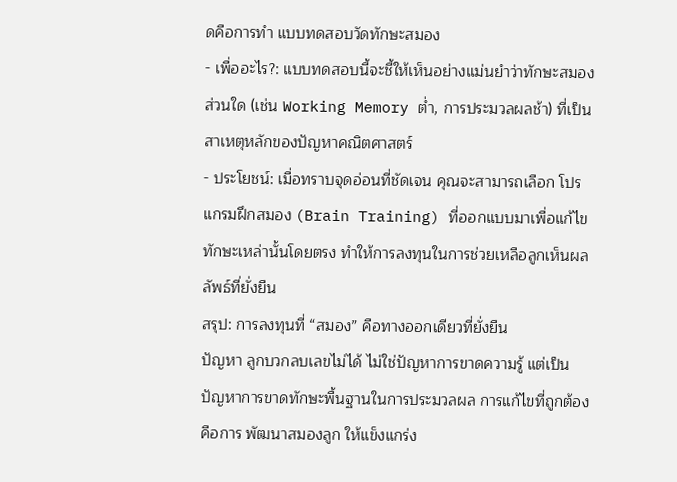ดคือการทำ แบบทดสอบวัดทักษะสมอง
- เพื่ออะไร?: แบบทดสอบนี้จะชี้ให้เห็นอย่างแม่นยำว่าทักษะสมองส่วนใด (เช่น Working Memory ต่ำ, การประมวลผลช้า) ที่เป็นสาเหตุหลักของปัญหาคณิตศาสตร์
- ประโยชน์: เมื่อทราบจุดอ่อนที่ชัดเจน คุณจะสามารถเลือก โปรแกรมฝึกสมอง (Brain Training) ที่ออกแบบมาเพื่อแก้ไขทักษะเหล่านั้นโดยตรง ทำให้การลงทุนในการช่วยเหลือลูกเห็นผลลัพธ์ที่ยั่งยืน
สรุป: การลงทุนที่ “สมอง” คือทางออกเดียวที่ยั่งยืน
ปัญหา ลูกบวกลบเลขไม่ได้ ไม่ใช่ปัญหาการขาดความรู้ แต่เป็นปัญหาการขาดทักษะพื้นฐานในการประมวลผล การแก้ไขที่ถูกต้องคือการ พัฒนาสมองลูก ให้แข็งแกร่ง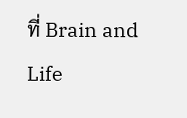ที่ Brain and Life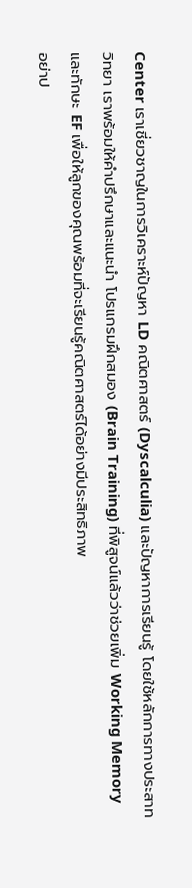Center เราเชี่ยวชาญในการวิเคราะห์ปัญหา LD คณิตศาสตร์ (Dyscalculia) และปัญหาการเรียนรู้ โดยใช้หลักการทางประสาทวิทยา เราพร้อมให้คำปรึกษาและแนะนำ โปรแกรมฝึกสมอง (Brain Training) ที่พิสูจน์แล้วว่าช่วยเพิ่ม Working Memory และทักษะ EF เพื่อให้ลูกของคุณพร้อมที่จะเรียนรู้คณิตศาสตร์ได้อย่างมีประสิทธิภาพ
อย่าป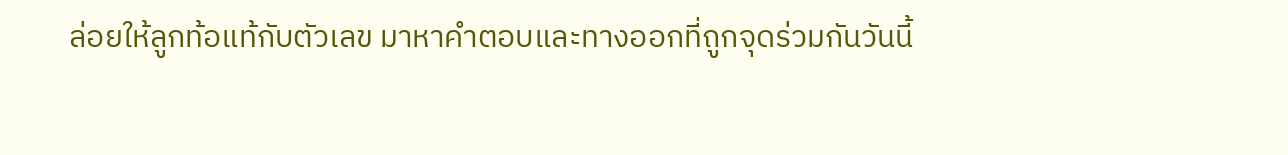ล่อยให้ลูกท้อแท้กับตัวเลข มาหาคำตอบและทางออกที่ถูกจุดร่วมกันวันนี้